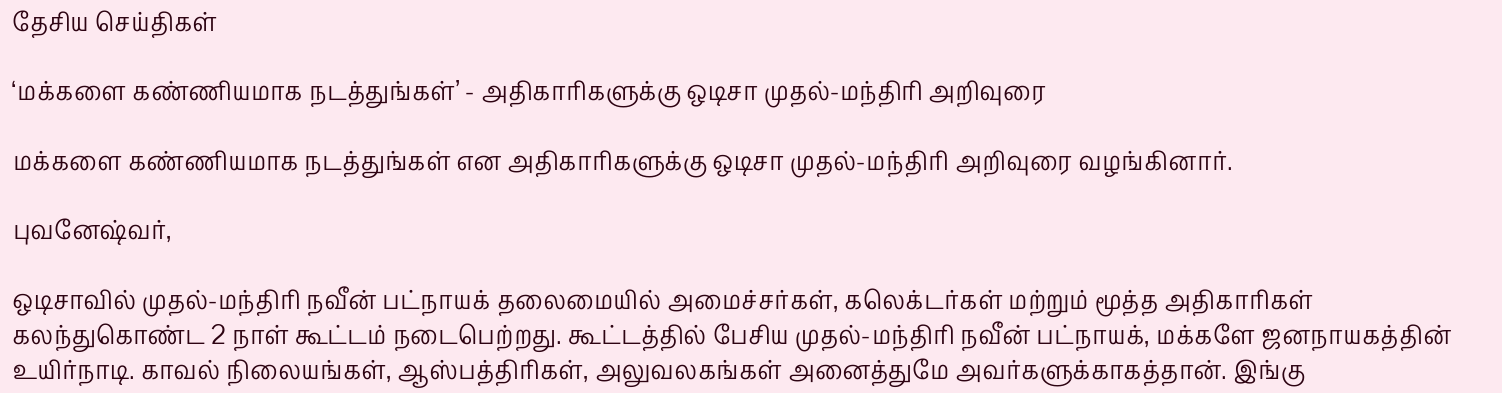தேசிய செய்திகள்

‘மக்களை கண்ணியமாக நடத்துங்கள்’ - அதிகாரிகளுக்கு ஒடிசா முதல்-மந்திரி அறிவுரை

மக்களை கண்ணியமாக நடத்துங்கள் என அதிகாரிகளுக்கு ஒடிசா முதல்-மந்திரி அறிவுரை வழங்கினார்.

புவனேஷ்வர்,

ஒடிசாவில் முதல்-மந்திரி நவீன் பட்நாயக் தலைமையில் அமைச்சர்கள், கலெக்டர்கள் மற்றும் மூத்த அதிகாரிகள் கலந்துகொண்ட 2 நாள் கூட்டம் நடைபெற்றது. கூட்டத்தில் பேசிய முதல்-மந்திரி நவீன் பட்நாயக், மக்களே ஜனநாயகத்தின் உயிர்நாடி. காவல் நிலையங்கள், ஆஸ்பத்திரிகள், அலுவலகங்கள் அனைத்துமே அவர்களுக்காகத்தான். இங்கு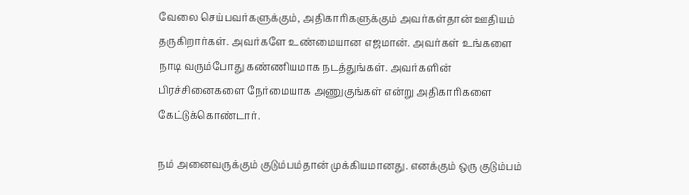வேலை செய்பவர்களுக்கும், அதிகாரிகளுக்கும் அவர்கள்தான் ஊதியம் தருகிறார்கள். அவர்களே உண்மையான எஜமான். அவர்கள் உங்களை நாடி வரும்போது கண்ணியமாக நடத்துங்கள். அவர்களின் பிரச்சினைகளை நேர்மையாக அணுகுங்கள் என்று அதிகாரிகளை கேட்டுக்கொண்டார்.

நம் அனைவருக்கும் குடும்பம்தான் முக்கியமானது. எனக்கும் ஒரு குடும்பம்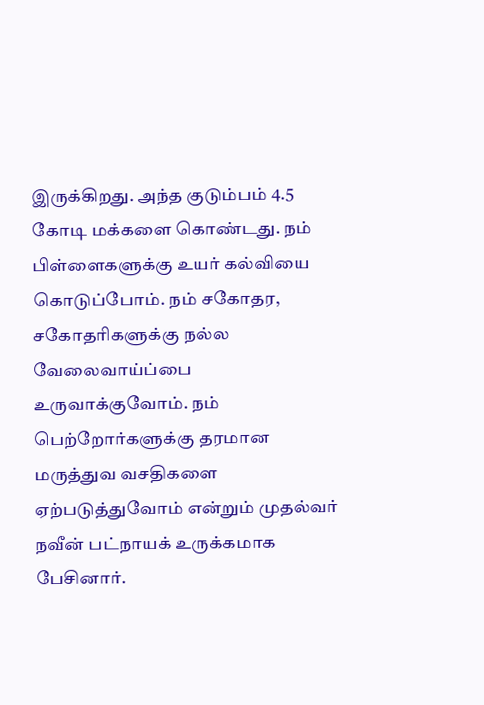இருக்கிறது. அந்த குடும்பம் 4.5 கோடி மக்களை கொண்டது. நம் பிள்ளைகளுக்கு உயர் கல்வியை கொடுப்போம். நம் சகோதர, சகோதரிகளுக்கு நல்ல வேலைவாய்ப்பை உருவாக்குவோம். நம் பெற்றோர்களுக்கு தரமான மருத்துவ வசதிகளை ஏற்படுத்துவோம் என்றும் முதல்வர் நவீன் பட்நாயக் உருக்கமாக பேசினார்.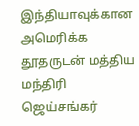இந்தியாவுக்கான அமெரிக்க தூதருடன் மத்திய மந்திரி ஜெய்சங்கர்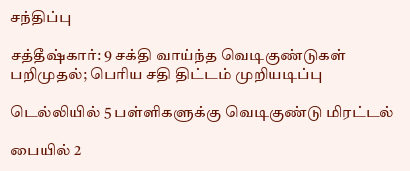சந்திப்பு

சத்தீஷ்கார்: 9 சக்தி வாய்ந்த வெடிகுண்டுகள் பறிமுதல்; பெரிய சதி திட்டம் முறியடிப்பு

டெல்லியில் 5 பள்ளிகளுக்கு வெடிகுண்டு மிரட்டல்

பையில் 2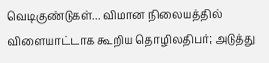வெடிகுண்டுகள்... விமான நிலையத்தில் விளையாட்டாக கூறிய தொழிலதிபர்; அடுத்து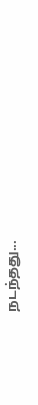நடந்தது...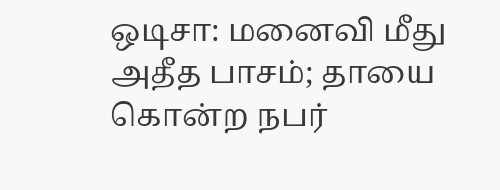ஒடிசா: மனைவி மீது அதீத பாசம்; தாயை கொன்ற நபர்